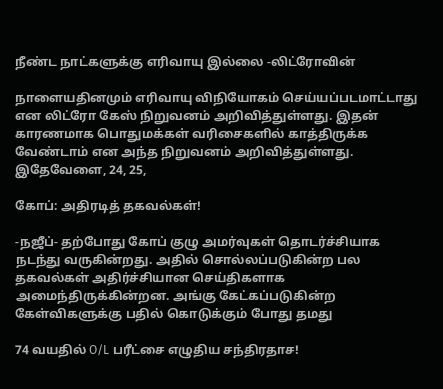நீண்ட நாட்களுக்கு எரிவாயு இல்லை -லிட்ரோவின்

நாளையதினமும் எரிவாயு விநியோகம் செய்யப்படமாட்டாது என லிட்ரோ கேஸ் நிறுவனம் அறிவித்துள்ளது. இதன் காரணமாக பொதுமக்கள் வரிசைகளில் காத்திருக்க வேண்டாம் என அந்த நிறுவனம் அறிவித்துள்ளது. இதேவேளை, 24, 25,

கோப்: அதிரடித் தகவல்கள்!

-நஜீப்- தற்போது கோப் குழு அமர்வுகள் தொடர்ச்சியாக நடந்து வருகின்றது. அதில் சொல்லப்படுகின்ற பல தகவல்கள் அதிர்ச்சியான செய்திகளாக அமைந்திருக்கின்றன. அங்கு கேட்கப்படுகின்ற கேள்விகளுக்கு பதில் கொடுக்கும் போது தமது

74 வயதில் O/L பரீட்சை எழுதிய சந்திரதாச!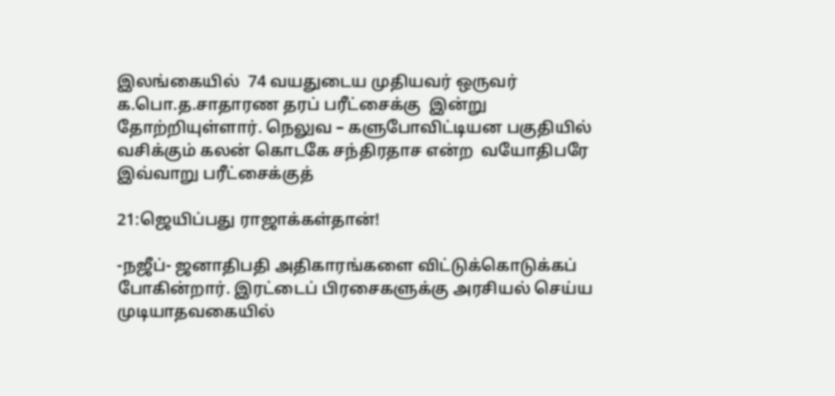இலங்கையில்  74 வயதுடைய முதியவர் ஒருவர்  க.பொ.த.சாதாரண தரப் பரீட்சைக்கு  இன்று தோற்றியுள்ளார். நெலுவ – களுபோவிட்டியன பகுதியில் வசிக்கும் கலன் கொடகே சந்திரதாச என்ற  வயோதிபரே இவ்வாறு பரீட்சைக்குத்

21:ஜெயிப்பது ராஜாக்கள்தான்!

-நஜீப்- ஜனாதிபதி அதிகாரங்களை விட்டுக்கொடுக்கப் போகின்றார். இரட்டைப் பிரசைகளுக்கு அரசியல் செய்ய முடியாதவகையில்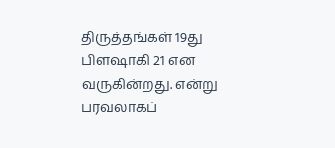திருத்தங்கள் 19து பிளஷாகி 21 என வருகின்றது. என்று பரவலாகப்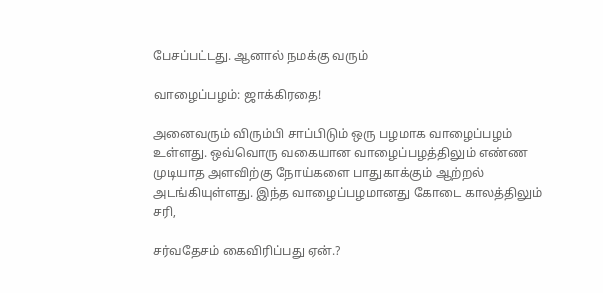பேசப்பட்டது. ஆனால் நமக்கு வரும்

வாழைப்பழம்: ஜாக்கிரதை!

அனைவரும் விரும்பி சாப்பிடும் ஒரு பழமாக வாழைப்பழம் உள்ளது. ஒவ்வொரு வகையான வாழைப்பழத்திலும் எண்ண முடியாத அளவிற்கு நோய்களை பாதுகாக்கும் ஆற்றல் அடங்கியுள்ளது. இந்த வாழைப்பழமானது கோடை காலத்திலும் சரி,

சர்வதேசம் கைவிரிப்பது ஏன்.?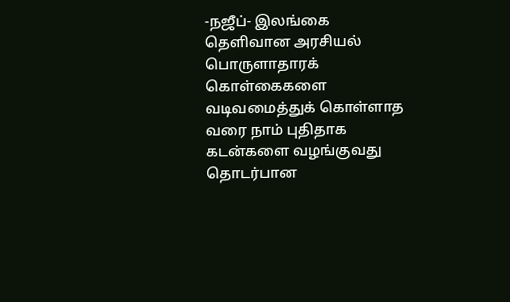-நஜீப்- இலங்கை தெளிவான அரசியல் பொருளாதாரக் கொள்கைகளை வடிவமைத்துக் கொள்ளாத வரை நாம் புதிதாக கடன்களை வழங்குவது தொடர்பான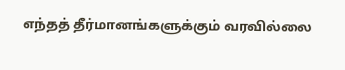எந்தத் தீர்மானங்களுக்கும் வரவில்லை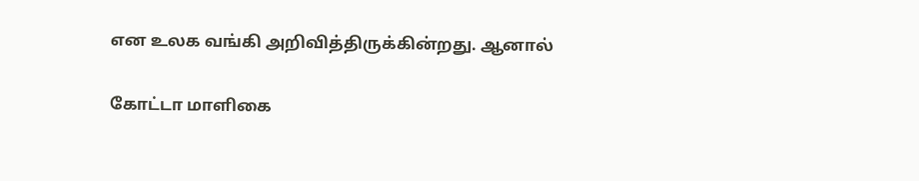என உலக வங்கி அறிவித்திருக்கின்றது. ஆனால்

கோட்டா மாளிகை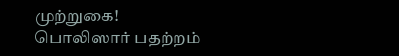முற்றுகை! பொலிஸார் பதற்றம்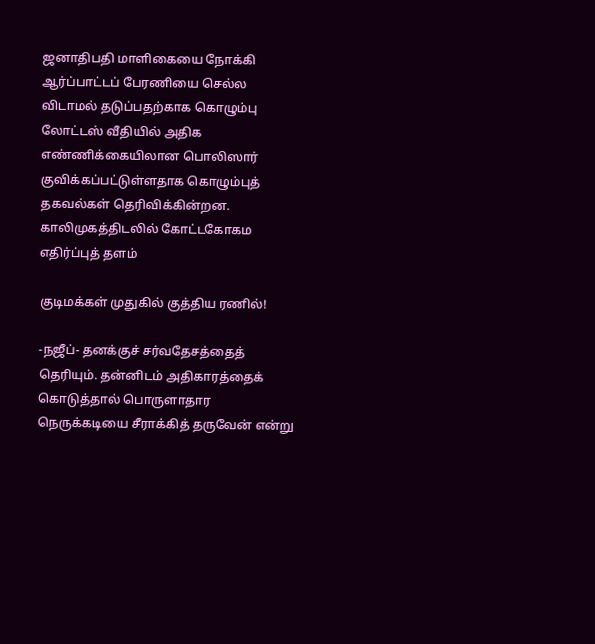ஜனாதிபதி மாளிகையை நோக்கி ஆர்ப்பாட்டப் பேரணியை செல்ல விடாமல் தடுப்பதற்காக கொழும்பு லோட்டஸ் வீதியில் அதிக எண்ணிக்கையிலான பொலிஸார் குவிக்கப்பட்டுள்ளதாக கொழும்புத் தகவல்கள் தெரிவிக்கின்றன. காலிமுகத்திடலில் கோட்டகோகம எதிர்ப்புத் தளம்

குடிமக்கள் முதுகில் குத்திய ரணில்!

-நஜீப்- தனக்குச் சர்வதேசத்தைத் தெரியும். தன்னிடம் அதிகாரத்தைக் கொடுத்தால் பொருளாதார நெருக்கடியை சீராக்கித் தருவேன் என்று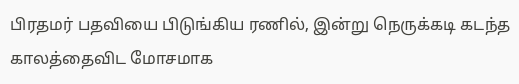பிரதமர் பதவியை பிடுங்கிய ரணில், இன்று நெருக்கடி கடந்த காலத்தைவிட மோசமாக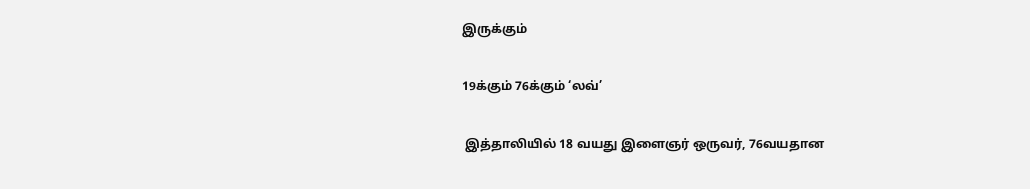இருக்கும்

19க்கும் 76க்கும் ‘லவ்’

 இத்தாலியில் 18 வயது இளைஞர் ஒருவர், 76வயதான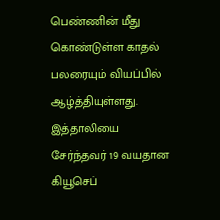பெண்ணின் மீது கொண்டுள்ள காதல் பலரையும் வியப்பில் ஆழ்த்தியுள்ளது. இத்தாலியை சேர்ந்தவர் 19 வயதான கியூசெப்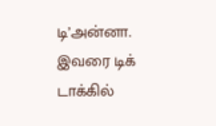டி’அன்னா. இவரை டிக் டாக்கில்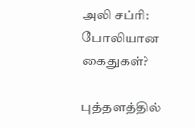அலி சப்ரி: போலியான கைதுகள்?

புத்தளத்தில்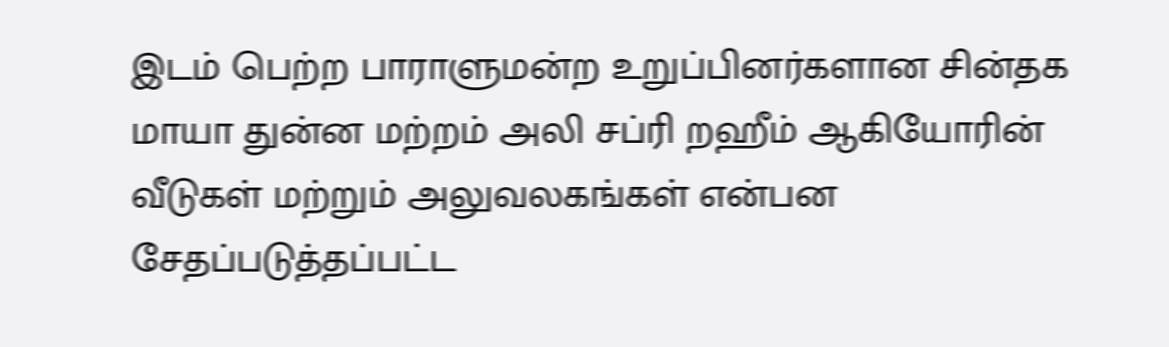இடம் பெற்ற பாராளுமன்ற உறுப்பினர்களான சின்தக மாயா துன்ன மற்றம் அலி சப்ரி றஹீம் ஆகியோரின் வீடுகள் மற்றும் அலுவலகங்கள் என்பன சேதப்படுத்தப்பட்ட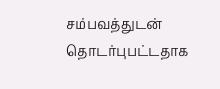சம்பவத்துடன் தொடர்புபட்டதாக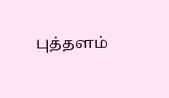புத்தளம்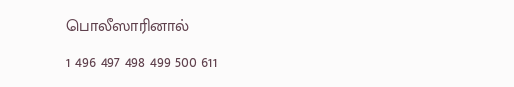பொலீஸாரினால்

1 496 497 498 499 500 611